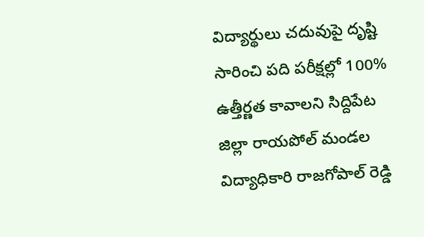విద్యార్థులు చదువుపై దృష్టి సారించి పది పరీక్షల్లో 100% ఉత్తీర్ణత కావాలని సిద్దిపేట జిల్లా రాయపోల్ మండల విద్యాధికారి రాజగోపాల్ రెడ్డి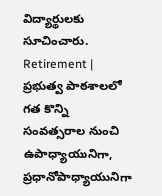విద్యార్థులకు సూచించారు.
Retirement | ప్రభుత్వ పాఠశాలలో గత కొన్ని సంవత్సరాల నుంచి ఉపాధ్యాయునిగా, ప్రధానోపాధ్యాయునిగా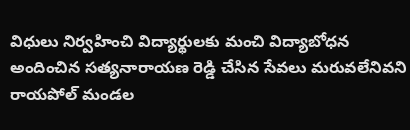విధులు నిర్వహించి విద్యార్థులకు మంచి విద్యాబోధన అందించిన సత్యనారాయణ రెడ్డి చేసిన సేవలు మరువలేనివని రాయపోల్ మండల